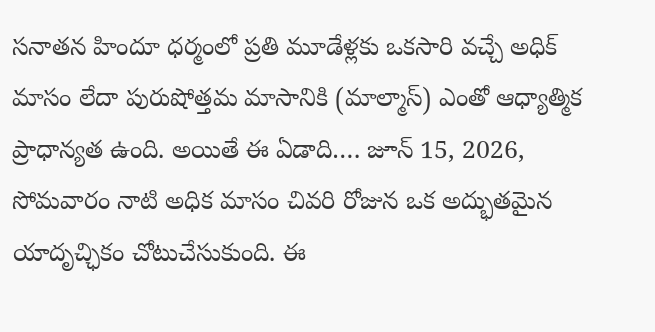సనాతన హిందూ ధర్మంలో ప్రతి మూడేళ్లకు ఒకసారి వచ్చే అధిక్ మాసం లేదా పురుషోత్తమ మాసానికి (మాల్మాస్) ఎంతో ఆధ్యాత్మిక ప్రాధాన్యత ఉంది. అయితే ఈ ఏడాది…. జూన్ 15, 2026, సోమవారం నాటి అధిక మాసం చివరి రోజున ఒక అద్భుతమైన యాదృచ్ఛికం చోటుచేసుకుంది. ఈ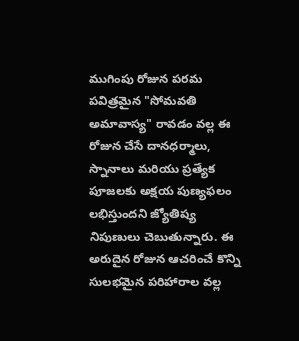ముగింపు రోజున పరమ పవిత్రమైన "సోమవతి అమావాస్య" రావడం వల్ల ఈ రోజున చేసే దానధర్మాలు, స్నానాలు మరియు ప్రత్యేక పూజలకు అక్షయ పుణ్యఫలం లభిస్తుందని జ్యోతిష్య నిపుణులు చెబుతున్నారు. ఈ అరుదైన రోజున ఆచరించే కొన్ని సులభమైన పరిహారాల వల్ల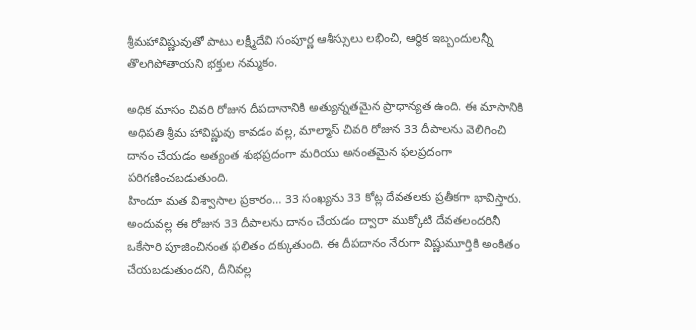శ్రీమహావిష్ణువుతో పాటు లక్ష్మీదేవి సంపూర్ణ ఆశీస్సులు లభించి, ఆర్థిక ఇబ్బందులన్నీ తొలగిపోతాయని భక్తుల నమ్మకం.

అధిక మాసం చివరి రోజున దీపదానానికి అత్యున్నతమైన ప్రాధాన్యత ఉంది. ఈ మాసానికి అధిపతి శ్రీమ హావిష్ణువు కావడం వల్ల, మాల్మాస్ చివరి రోజున 33 దీపాలను వెలిగించి దానం చేయడం అత్యంత శుభప్రదంగా మరియు అనంతమైన ఫలప్రదంగా పరిగణించబడుతుంది.
హిందూ మత విశ్వాసాల ప్రకారం… 33 సంఖ్యను 33 కోట్ల దేవతలకు ప్రతీకగా భావిస్తారు. అందువల్ల ఈ రోజున 33 దీపాలను దానం చేయడం ద్వారా ముక్కోటి దేవతలందరినీ ఒకేసారి పూజించినంత ఫలితం దక్కుతుంది. ఈ దీపదానం నేరుగా విష్ణుమూర్తికి అంకితం చేయబడుతుందని, దీనివల్ల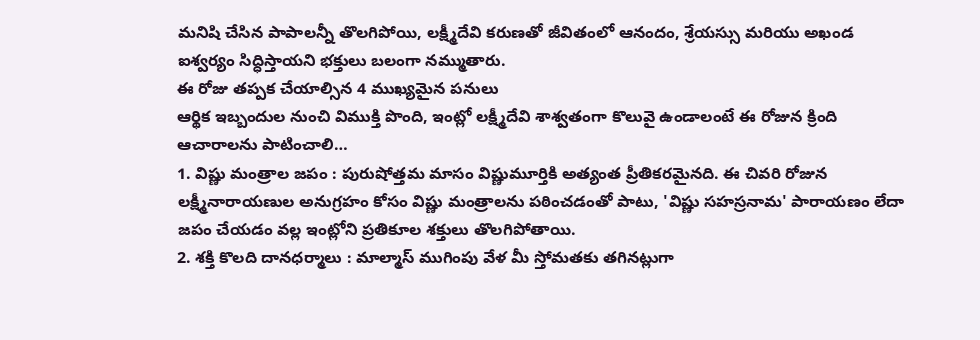మనిషి చేసిన పాపాలన్నీ తొలగిపోయి, లక్ష్మీదేవి కరుణతో జీవితంలో ఆనందం, శ్రేయస్సు మరియు అఖండ ఐశ్వర్యం సిద్ధిస్తాయని భక్తులు బలంగా నమ్ముతారు.
ఈ రోజు తప్పక చేయాల్సిన 4 ముఖ్యమైన పనులు
ఆర్థిక ఇబ్బందుల నుంచి విముక్తి పొంది, ఇంట్లో లక్ష్మీదేవి శాశ్వతంగా కొలువై ఉండాలంటే ఈ రోజున క్రింది ఆచారాలను పాటించాలి…
1. విష్ణు మంత్రాల జపం : పురుషోత్తమ మాసం విష్ణుమూర్తికి అత్యంత ప్రీతికరమైనది. ఈ చివరి రోజున లక్ష్మీనారాయణుల అనుగ్రహం కోసం విష్ణు మంత్రాలను పఠించడంతో పాటు, 'విష్ణు సహస్రనామ' పారాయణం లేదా జపం చేయడం వల్ల ఇంట్లోని ప్రతికూల శక్తులు తొలగిపోతాయి.
2. శక్తి కొలది దానధర్మాలు : మాల్మాస్ ముగింపు వేళ మీ స్తోమతకు తగినట్లుగా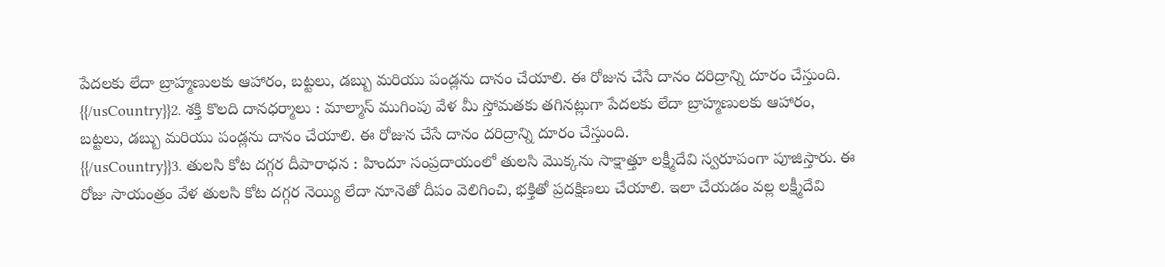పేదలకు లేదా బ్రాహ్మణులకు ఆహారం, బట్టలు, డబ్బు మరియు పండ్లను దానం చేయాలి. ఈ రోజున చేసే దానం దరిద్రాన్ని దూరం చేస్తుంది.
{{/usCountry}}2. శక్తి కొలది దానధర్మాలు : మాల్మాస్ ముగింపు వేళ మీ స్తోమతకు తగినట్లుగా పేదలకు లేదా బ్రాహ్మణులకు ఆహారం, బట్టలు, డబ్బు మరియు పండ్లను దానం చేయాలి. ఈ రోజున చేసే దానం దరిద్రాన్ని దూరం చేస్తుంది.
{{/usCountry}}3. తులసి కోట దగ్గర దీపారాధన : హిందూ సంప్రదాయంలో తులసి మొక్కను సాక్షాత్తూ లక్ష్మీదేవి స్వరూపంగా పూజిస్తారు. ఈ రోజు సాయంత్రం వేళ తులసి కోట దగ్గర నెయ్యి లేదా నూనెతో దీపం వెలిగించి, భక్తితో ప్రదక్షిణలు చేయాలి. ఇలా చేయడం వల్ల లక్ష్మీదేవి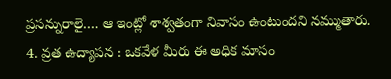ప్రసన్నురాలై…. ఆ ఇంట్లో శాశ్వతంగా నివాసం ఉంటుందని నమ్ముతారు.
4. వ్రత ఉద్యాపన : ఒకవేళ మీరు ఈ అధిక మాసం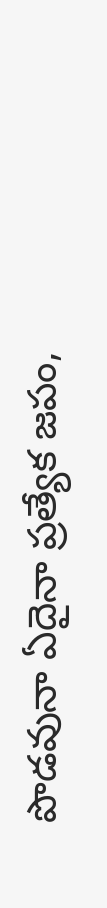పొడవునా ఏదైనా ప్రత్యేక జపం,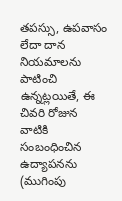తపస్సు, ఉపవాసం లేదా దాన నియమాలను పాటించి ఉన్నట్లయితే, ఈ చివరి రోజున వాటికి సంబంధించిన ఉద్యాపనను (ముగింపు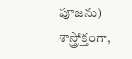పూజను) శాస్త్రోక్తంగా,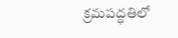క్రమపద్ధతిలో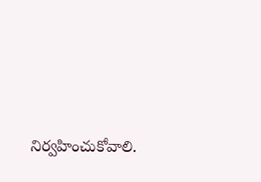నిర్వహించుకోవాలి.